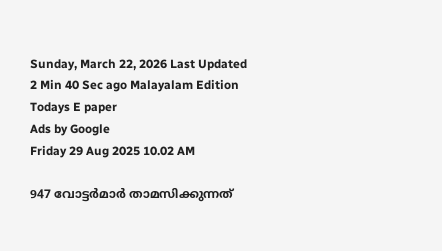Sunday, March 22, 2026 Last Updated 2 Min 40 Sec ago Malayalam Edition
Todays E paper
Ads by Google
Friday 29 Aug 2025 10.02 AM

947 വോട്ടര്‍മാര്‍ താമസിക്കുന്നത്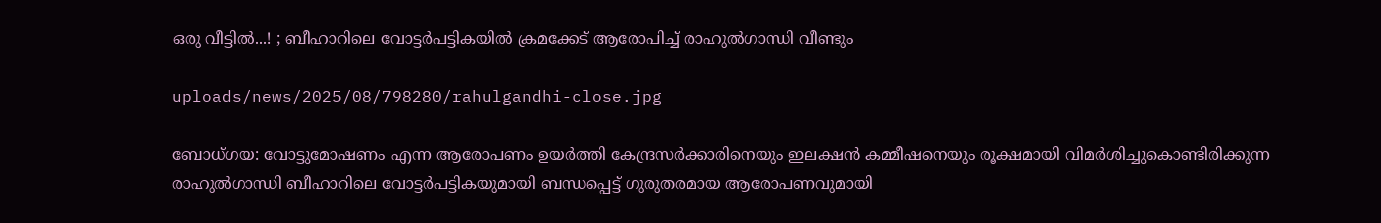ഒരു വീട്ടില്‍...! ; ബീഹാറിലെ വോട്ടര്‍പട്ടികയില്‍ ക്രമക്കേട് ആരോപിച്ച് രാഹുല്‍ഗാന്ധി വീണ്ടും

uploads/news/2025/08/798280/rahulgandhi-close.jpg

ബോധ്ഗയ: വോട്ടുമോഷണം എന്ന ആരോപണം ഉയര്‍ത്തി കേന്ദ്രസര്‍ക്കാരിനെയും ഇലക്ഷന്‍ കമ്മീഷനെയും രൂക്ഷമായി വിമര്‍ശിച്ചുകൊണ്ടിരിക്കുന്ന രാഹുല്‍ഗാന്ധി ബീഹാറിലെ വോട്ടര്‍പട്ടികയുമായി ബന്ധപ്പെട്ട് ഗുരുതരമായ ആരോപണവുമായി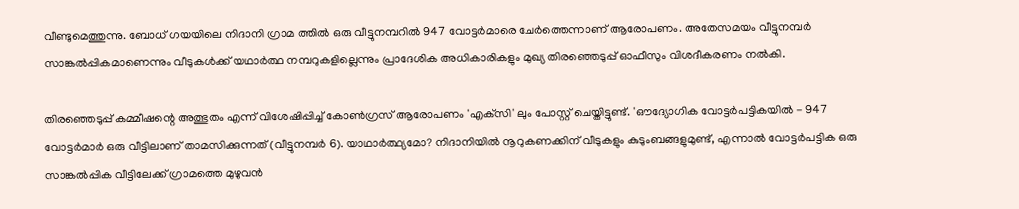വീണ്ടുമെത്തുന്നു. ബോധ് ഗയയിലെ നിദാനി ഗ്രാമ ത്തില്‍ ഒരു വീട്ടുനമ്പറില്‍ 947 വോട്ടര്‍മാരെ ചേര്‍ത്തെന്നാണ് ആരോപണം. അതേസമയം വീട്ടുനമ്പര്‍ സാങ്കല്‍പ്പികമാണെന്നും വീടുകള്‍ക്ക് യഥാര്‍ത്ഥ നമ്പറുകളില്ലെന്നും പ്രാദേശിക അധികാരികളും മുഖ്യ തിരഞ്ഞെടുപ്പ് ഓഫീസും വിശദീകരണം നല്‍കി.

തിരഞ്ഞെടുപ്പ് കമ്മീഷന്റെ അത്ഭുതം എന്ന് വിശേഷിപ്പിച്ച് കോണ്‍ഗ്രസ് ആരോപണം 'എക്‌സി' ലും പോസ്റ്റ് ചെയ്തിട്ടുണ്ട്. 'ഔദ്യോഗിക വോട്ടര്‍പട്ടികയില്‍ - 947 വോട്ടര്‍മാര്‍ ഒരു വീട്ടിലാണ് താമസിക്കുന്നത് (വീട്ടുനമ്പര്‍ 6). യാഥാര്‍ത്ഥ്യമോ? നിദാനിയില്‍ നൂറുകണക്കിന് വീടുകളും കുടുംബങ്ങളുമുണ്ട്, എന്നാല്‍ വോട്ടര്‍പട്ടിക ഒരു സാങ്കല്‍പ്പിക വീട്ടിലേക്ക് ഗ്രാമത്തെ മുഴുവന്‍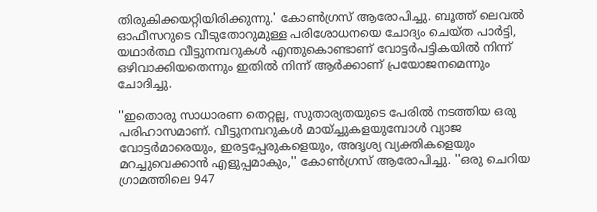തിരുകിക്കയറ്റിയിരിക്കുന്നു.' കോണ്‍ഗ്രസ് ആരോപിച്ചു. ബൂത്ത് ലെവല്‍ ഓഫീസറുടെ വീടുതോറുമുള്ള പരിശോധനയെ ചോദ്യം ചെയ്ത പാര്‍ട്ടി, യഥാര്‍ത്ഥ വീട്ടുനമ്പറുകള്‍ എന്തുകൊണ്ടാണ് വോട്ടര്‍പട്ടികയില്‍ നിന്ന് ഒഴിവാക്കിയതെന്നും ഇതില്‍ നിന്ന് ആര്‍ക്കാണ് പ്രയോജനമെന്നും ചോദിച്ചു.

''ഇതൊരു സാധാരണ തെറ്റല്ല, സുതാര്യതയുടെ പേരില്‍ നടത്തിയ ഒരു പരിഹാസമാണ്. വീട്ടുനമ്പറുകള്‍ മായ്ച്ചുകളയുമ്പോള്‍ വ്യാജ വോട്ടര്‍മാരെയും, ഇരട്ടപ്പേരുകളെയും, അദൃശ്യ വ്യക്തികളെയും മറച്ചുവെക്കാന്‍ എളുപ്പമാകും,'' കോണ്‍ഗ്രസ് ആരോപിച്ചു. ''ഒരു ചെറിയ ഗ്രാമത്തിലെ 947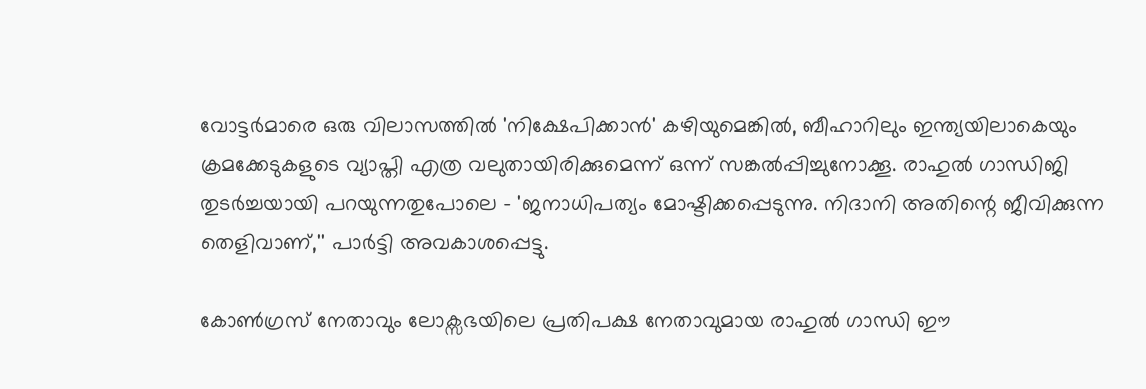വോട്ടര്‍മാരെ ഒരു വിലാസത്തില്‍ 'നിക്ഷേപിക്കാന്‍' കഴിയുമെങ്കില്‍, ബീഹാറിലും ഇന്ത്യയിലാകെയും ക്രമക്കേടുകളുടെ വ്യാപ്തി എത്ര വലുതായിരിക്കുമെന്ന് ഒന്ന് സങ്കല്‍പ്പിച്ചുനോക്കൂ. രാഹുല്‍ ഗാന്ധിജി തുടര്‍ച്ചയായി പറയുന്നതുപോലെ - 'ജനാധിപത്യം മോഷ്ടിക്കപ്പെടുന്നു. നിദാനി അതിന്റെ ജീവിക്കുന്ന തെളിവാണ്,'' പാര്‍ട്ടി അവകാശപ്പെട്ടു.

കോണ്‍ഗ്രസ് നേതാവും ലോക്സഭയിലെ പ്രതിപക്ഷ നേതാവുമായ രാഹുല്‍ ഗാന്ധി ഈ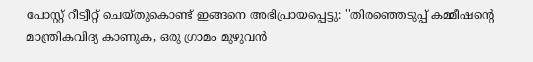പോസ്റ്റ് റീട്വീറ്റ് ചെയ്തുകൊണ്ട് ഇങ്ങനെ അഭിപ്രായപ്പെട്ടു: ''തിരഞ്ഞെടുപ്പ് കമ്മീഷന്റെ മാന്ത്രികവിദ്യ കാണുക, ഒരു ഗ്രാമം മുഴുവന്‍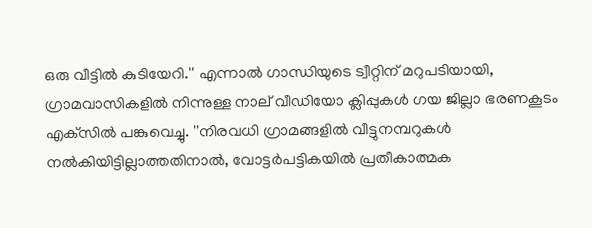ഒരു വീട്ടില്‍ കുടിയേറി.'' എന്നാല്‍ ഗാന്ധിയുടെ ട്വീറ്റിന് മറുപടിയായി, ഗ്രാമവാസികളില്‍ നിന്നുള്ള നാല് വീഡിയോ ക്ലിപ്പുകള്‍ ഗയ ജില്ലാ ഭരണകൂടം എക്‌സില്‍ പങ്കുവെച്ചു. ''നിരവധി ഗ്രാമങ്ങളില്‍ വീട്ടുനമ്പറുകള്‍ നല്‍കിയിട്ടില്ലാത്തതിനാല്‍, വോട്ടര്‍പട്ടികയില്‍ പ്രതീകാത്മക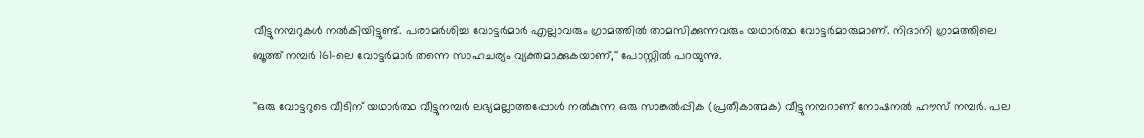വീട്ടുനമ്പറുകള്‍ നല്‍കിയിട്ടുണ്ട്. പരാമര്‍ശിച്ച വോട്ടര്‍മാര്‍ എല്ലാവരും ഗ്രാമത്തില്‍ താമസിക്കുന്നവരും യഥാര്‍ത്ഥ വോട്ടര്‍മാരുമാണ്. നിദാനി ഗ്രാമത്തിലെ ബൂത്ത് നമ്പര്‍ 161-ലെ വോട്ടര്‍മാര്‍ തന്നെ സാഹചര്യം വ്യക്തമാക്കുകയാണ്,'' പോസ്റ്റില്‍ പറയുന്നു.

''ഒരു വോട്ടറുടെ വീടിന് യഥാര്‍ത്ഥ വീട്ടുനമ്പര്‍ ലഭ്യമല്ലാത്തപ്പോള്‍ നല്‍കുന്ന ഒരു സാങ്കല്‍പ്പിക (പ്രതീകാത്മക) വീട്ടുനമ്പറാണ് നോഷനല്‍ ഹൗസ് നമ്പര്‍. പല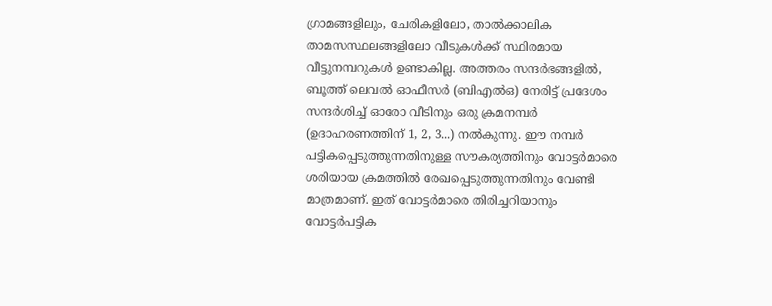ഗ്രാമങ്ങളിലും, ചേരികളിലോ, താല്‍ക്കാലിക താമസസ്ഥലങ്ങളിലോ വീടുകള്‍ക്ക് സ്ഥിരമായ വീട്ടുനമ്പറുകള്‍ ഉണ്ടാകില്ല. അത്തരം സന്ദര്‍ഭങ്ങളില്‍, ബൂത്ത് ലെവല്‍ ഓഫീസര്‍ (ബിഎല്‍ഒ) നേരിട്ട് പ്രദേശം സന്ദര്‍ശിച്ച് ഓരോ വീടിനും ഒരു ക്രമനമ്പര്‍ (ഉദാഹരണത്തിന് 1, 2, 3...) നല്‍കുന്നു. ഈ നമ്പര്‍ പട്ടികപ്പെടുത്തുന്നതിനുള്ള സൗകര്യത്തിനും വോട്ടര്‍മാരെ ശരിയായ ക്രമത്തില്‍ രേഖപ്പെടുത്തുന്നതിനും വേണ്ടി മാത്രമാണ്. ഇത് വോട്ടര്‍മാരെ തിരിച്ചറിയാനും വോട്ടര്‍പട്ടിക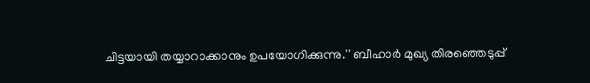ചിട്ടയായി തയ്യാറാക്കാനും ഉപയോഗിക്കുന്നു.'' ബീഹാര്‍ മുഖ്യ തിരഞ്ഞെടുപ്പ്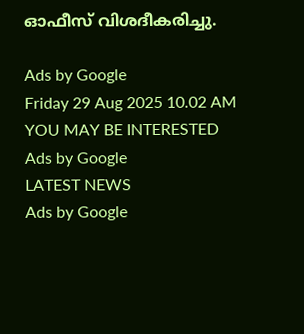ഓഫീസ് വിശദീകരിച്ചു.

Ads by Google
Friday 29 Aug 2025 10.02 AM
YOU MAY BE INTERESTED
Ads by Google
LATEST NEWS
Ads by Google